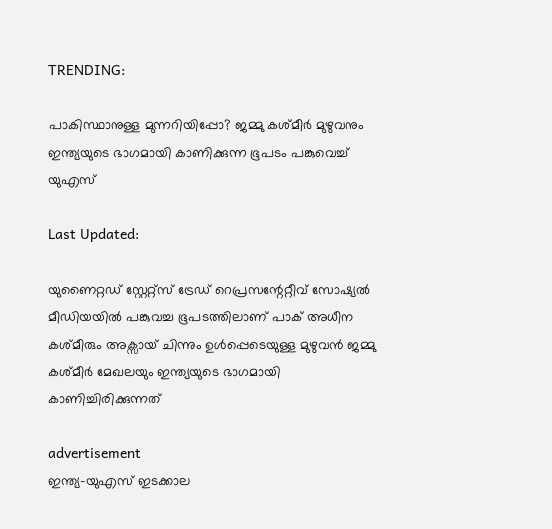TRENDING:

പാകിസ്ഥാനുള്ള മുന്നറിയിപ്പോ? ജമ്മു കശ്മീർ മുഴുവനും ഇന്ത്യയുടെ ഭാഗമായി കാണിക്കുന്ന ഭൂപടം പങ്കുവെച്ച് യുഎസ്

Last Updated:

യുണൈറ്റഡ് സ്റ്റേറ്റ്സ് ട്രേഡ് റെപ്രസന്റേറ്റീവ് സോഷ്യൽ മീഡിയയിൽ പങ്കുവച്ച ഭൂപടത്തിലാണ് പാക് അധീന കശ്മീരും അക്സായ് ചിന്നും ഉൾപ്പെടെയുള്ള മുഴുവൻ ജമ്മു കശ്മീർ മേഖലയും ഇന്ത്യയുടെ ഭാഗമായി കാണിച്ചിരിക്കുന്നത്

advertisement
ഇന്ത്യ-യുഎസ് ഇടക്കാല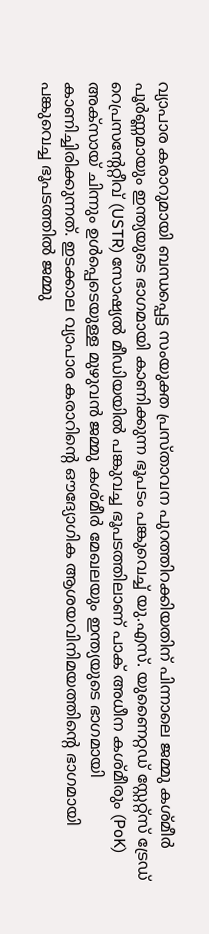വ്യാപാര കരാറുമായി ബന്ധപ്പെട്ട സംയുക്ത പ്രസ്താവന പുറത്തിറക്കിയതിന് പിന്നാലെ ജമ്മു കശ്മീർ പൂർണ്ണമായും ഇന്ത്യയുടെ ഭാഗമായി കാണിക്കുന്ന ഭൂപടം പങ്കുവെച്ച് യു.എസ്. യുണൈറ്റഡ് സ്റ്റേറ്റ്സ് ട്രേഡ് റെപ്രസന്റേറ്റീവ് (USTR) സോഷ്യൽ മീഡിയയിൽ പങ്കുവച്ച ഭൂപടത്തിലാണ് പാക് അധീന കശ്മീരും (PoK) അക്സായ് ചിന്നും ഉൾപ്പെടെയുള്ള മുഴുവൻ ജമ്മു കശ്മീർ മേഖലയും ഇന്ത്യയുടെ ഭാഗമായി കാണിച്ചിരിക്കുന്നത്. ഇടക്കാല വ്യാപാര കരാറിന്റെ ഔദ്യോഗിക ആശയവിനിമയത്തിന്റെ ഭാഗമായി പങ്കുവെച്ച ഭൂപടത്തിൽ ജമ്മു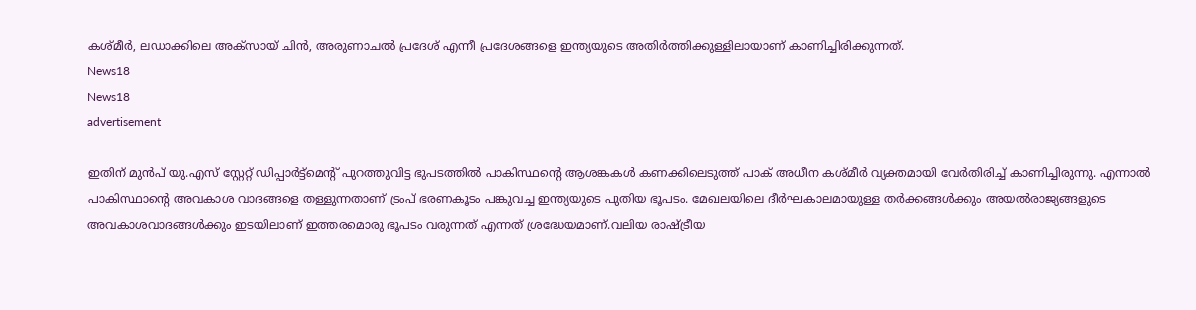കശ്മീർ, ലഡാക്കിലെ അക്സായ് ചിൻ, അരുണാചൽ പ്രദേശ് എന്നീ പ്രദേശങ്ങളെ ഇന്ത്യയുടെ അതിർത്തിക്കുള്ളിലായാണ് കാണിച്ചിരിക്കുന്നത്.
News18
News18
advertisement

ഇതിന് മുൻപ് യു.എസ് സ്റ്റേറ്റ് ഡിപ്പാർട്ട്മെന്റ് പുറത്തുവിട്ട ഭുപടത്തിൽ പാകിസ്ഥന്റെ ആശങ്കകൾ കണക്കിലെടുത്ത് പാക് അധീന കശ്മീർ വ്യക്തമായി വേർതിരിച്ച് കാണിച്ചിരുന്നു. എന്നാൽ പാകിസ്ഥാന്റെ അവകാശ വാദങ്ങളെ തള്ളുന്നതാണ് ട്രംപ് ഭരണകൂടം പങ്കുവച്ച ഇന്ത്യയുടെ പുതിയ ഭൂപടം. മേഖലയിലെ ദീർഘകാലമായുള്ള തർക്കങ്ങൾക്കും അയൽരാജ്യങ്ങളുടെ അവകാശവാദങ്ങൾക്കും ഇടയിലാണ് ഇത്തരമൊരു ഭൂപടം വരുന്നത് എന്നത് ശ്രദ്ധേയമാണ്.വലിയ രാഷ്ട്രീയ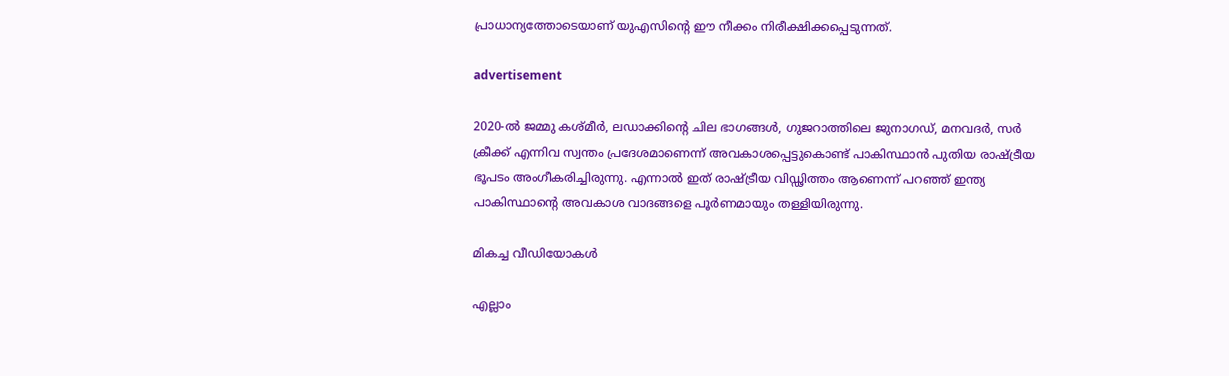പ്രാധാന്യത്തോടെയാണ് യുഎസിന്റെ ഈ നീക്കം നിരീക്ഷിക്കപ്പെടുന്നത്.

advertisement

2020-ൽ ജമ്മു കശ്മീർ, ലഡാക്കിന്റെ ചില ഭാഗങ്ങൾ, ഗുജറാത്തിലെ ജുനാഗഡ്, മനവദർ, സർ ക്രീക്ക് എന്നിവ സ്വന്തം പ്രദേശമാണെന്ന് അവകാശപ്പെട്ടുകൊണ്ട് പാകിസ്ഥാൻ പുതിയ രാഷ്ട്രീയ ഭൂപടം അംഗീകരിച്ചിരുന്നു. എന്നാൽ ഇത് രാഷ്ട്രീയ വിഡ്ഢിത്തം ആണെന്ന് പറഞ്ഞ് ഇന്ത്യ പാകിസ്ഥാന്റെ അവകാശ വാദങ്ങളെ പൂർണമായും തള്ളിയിരുന്നു.

മികച്ച വീഡിയോകൾ

എല്ലാം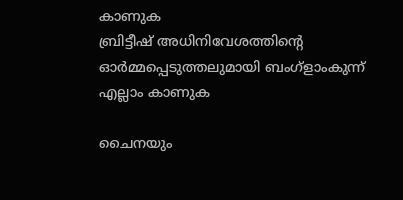കാണുക
ബ്രിട്ടീഷ് അധിനിവേശത്തിൻ്റെ ഓർമ്മപ്പെടുത്തലുമായി ബംഗ്ളാംകുന്ന്
എല്ലാം കാണുക

ചൈനയും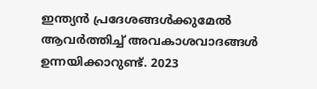ഇന്ത്യൻ പ്രദേശങ്ങൾക്കുമേൽ ആവർത്തിച്ച് അവകാശവാദങ്ങൾ ഉന്നയിക്കാറുണ്ട്. 2023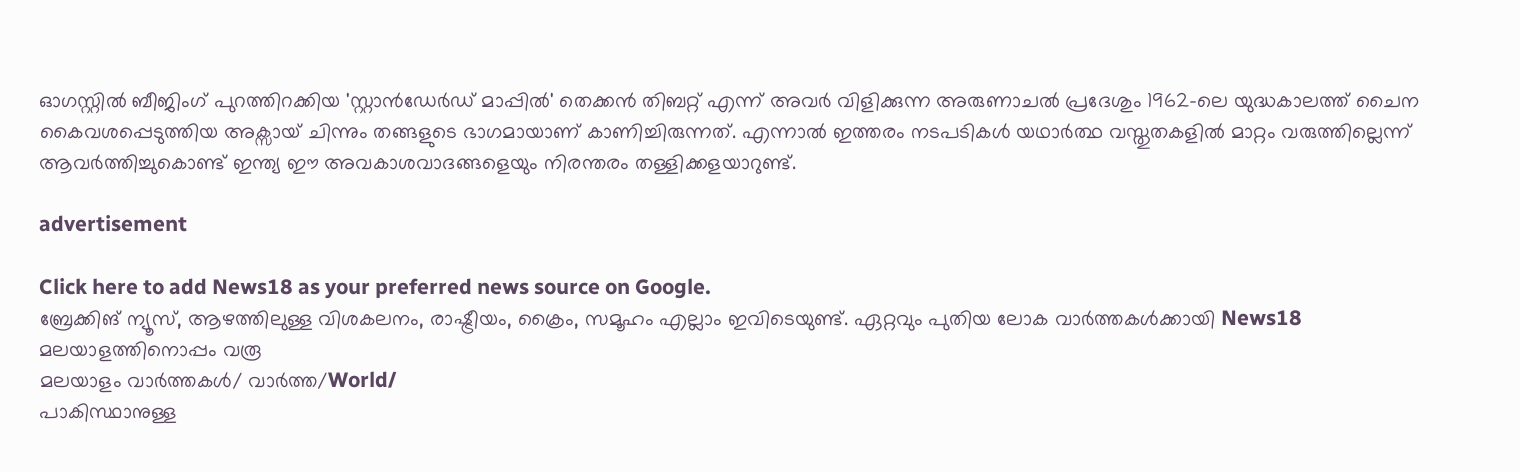ഓഗസ്റ്റിൽ ബീജിംഗ് പുറത്തിറക്കിയ 'സ്റ്റാൻഡേർഡ് മാപ്പിൽ' തെക്കൻ തിബറ്റ് എന്ന് അവർ വിളിക്കുന്ന അരുണാചൽ പ്രദേശും 1962-ലെ യുദ്ധകാലത്ത് ചൈന കൈവശപ്പെടുത്തിയ അക്സായ് ചിന്നും തങ്ങളുടെ ഭാഗമായാണ് കാണിച്ചിരുന്നത്. എന്നാൽ ഇത്തരം നടപടികൾ യഥാർത്ഥ വസ്തുതകളിൽ മാറ്റം വരുത്തില്ലെന്ന് ആവർത്തിച്ചുകൊണ്ട് ഇന്ത്യ ഈ അവകാശവാദങ്ങളെയും നിരന്തരം തള്ളിക്കളയാറുണ്ട്.

advertisement

Click here to add News18 as your preferred news source on Google.
ബ്രേക്കിങ് ന്യൂസ്, ആഴത്തിലുള്ള വിശകലനം, രാഷ്ട്രീയം, ക്രൈം, സമൂഹം എല്ലാം ഇവിടെയുണ്ട്. ഏറ്റവും പുതിയ ലോക വാർത്തകൾക്കായി News18 മലയാളത്തിനൊപ്പം വരൂ
മലയാളം വാർത്തകൾ/ വാർത്ത/World/
പാകിസ്ഥാനുള്ള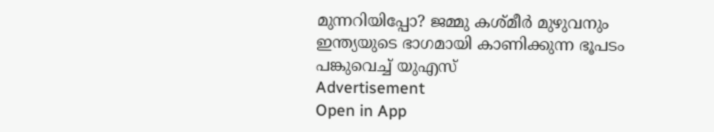മുന്നറിയിപ്പോ? ജമ്മു കശ്മീർ മുഴുവനും ഇന്ത്യയുടെ ഭാഗമായി കാണിക്കുന്ന ഭൂപടം പങ്കുവെച്ച് യുഎസ്
Advertisement
Open in App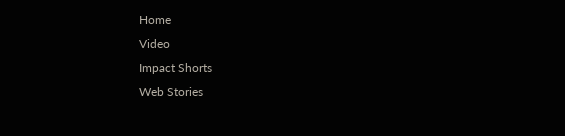Home
Video
Impact Shorts
Web Stories